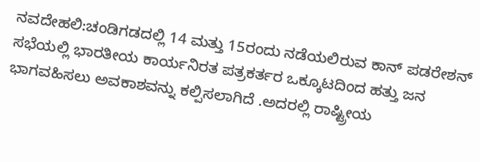ನವದೇಹಲಿ:ಚಂಡಿಗಡದಲ್ಲಿ 14 ಮತ್ತು 15ರಂದು ನಡೆಯಲಿರುವ ಕಾನ್ ಪಡರೇಶನ್ ಸಭೆಯಲ್ಲಿ ಭಾರತೀಯ ಕಾರ್ಯನಿರತ ಪತ್ರಕರ್ತರ ಒಕ್ಕೂಟದಿಂದ ಹತ್ತು ಜನ ಭಾಗವಹಿಸಲು ಅವಕಾಶವನ್ನು ಕಲ್ಪಿಸಲಾಗಿದೆ .ಅದರಲ್ಲಿ ರಾಷ್ಟ್ರೀಯ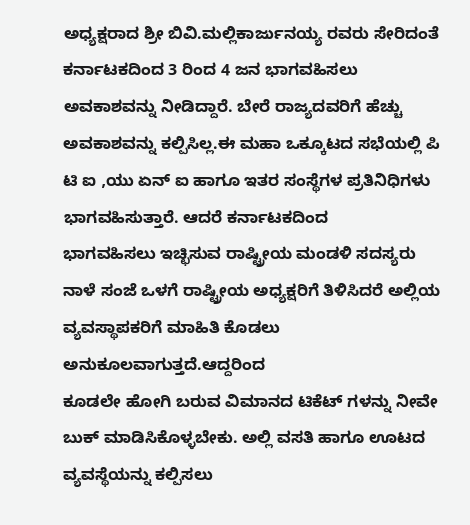ಅಧ್ಯಕ್ಷರಾದ ಶ್ರೀ ಬಿವಿ.ಮಲ್ಲಿಕಾರ್ಜುನಯ್ಯ ರವರು ಸೇರಿದಂತೆ ಕರ್ನಾಟಕದಿಂದ 3 ರಿಂದ 4 ಜನ ಭಾಗವಹಿಸಲು ಅವಕಾಶವನ್ನು ನೀಡಿದ್ದಾರೆ. ಬೇರೆ ರಾಜ್ಯದವರಿಗೆ ಹೆಚ್ಚು ಅವಕಾಶವನ್ನು ಕಲ್ಪಿಸಿಲ್ಲ.ಈ ಮಹಾ ಒಕ್ಕೂಟದ ಸಭೆಯಲ್ಲಿ ಪಿ ಟಿ ಐ ,ಯು ಏನ್ ಐ ಹಾಗೂ ಇತರ ಸಂಸ್ಥೆಗಳ ಪ್ರತಿನಿಧಿಗಳು ಭಾಗವಹಿಸುತ್ತಾರೆ. ಆದರೆ ಕರ್ನಾಟಕದಿಂದ
ಭಾಗವಹಿಸಲು ಇಚ್ಛಿಸುವ ರಾಷ್ಟ್ರೀಯ ಮಂಡಳಿ ಸದಸ್ಯರು ನಾಳೆ ಸಂಜೆ ಒಳಗೆ ರಾಷ್ಟ್ರೀಯ ಅಧ್ಯಕ್ಷರಿಗೆ ತಿಳಿಸಿದರೆ ಅಲ್ಲಿಯ ವ್ಯವಸ್ಥಾಪಕರಿಗೆ ಮಾಹಿತಿ ಕೊಡಲು ಅನುಕೂಲವಾಗುತ್ತದೆ.ಆದ್ದರಿಂದ
ಕೂಡಲೇ ಹೋಗಿ ಬರುವ ವಿಮಾನದ ಟಿಕೆಟ್ ಗಳನ್ನು ನೀವೇ ಬುಕ್ ಮಾಡಿಸಿಕೊಳ್ಳಬೇಕು. ಅಲ್ಲಿ ವಸತಿ ಹಾಗೂ ಊಟದ ವ್ಯವಸ್ಥೆಯನ್ನು ಕಲ್ಪಿಸಲು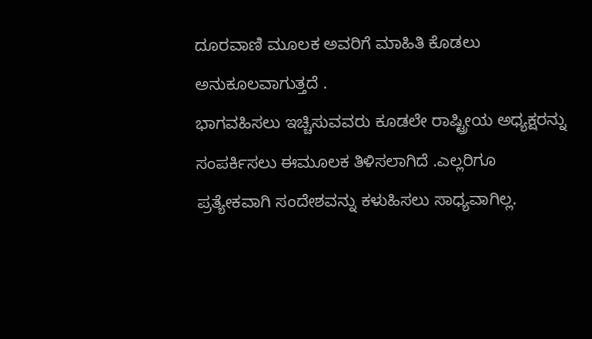ದೂರವಾಣಿ ಮೂಲಕ ಅವರಿಗೆ ಮಾಹಿತಿ ಕೊಡಲು ಅನುಕೂಲವಾಗುತ್ತದೆ .
ಭಾಗವಹಿಸಲು ಇಚ್ಚಿಸುವವರು ಕೂಡಲೇ ರಾಷ್ಟ್ರೀಯ ಅಧ್ಯಕ್ಷರನ್ನು ಸಂಪರ್ಕಿಸಲು ಈಮೂಲಕ ತಿಳಿಸಲಾಗಿದೆ .ಎಲ್ಲರಿಗೂ ಪ್ರತ್ಯೇಕವಾಗಿ ಸಂದೇಶವನ್ನು ಕಳುಹಿಸಲು ಸಾಧ್ಯವಾಗಿಲ್ಲ.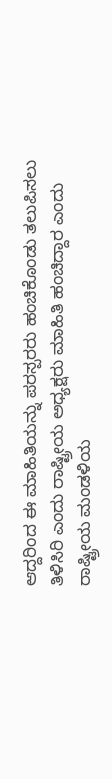ಆದ್ದರಿಂದ ಈ ಮಾಹಿತಿಯನ್ನು ಪರಸ್ಪರರು ಹಂಚಿಕೊಂಡು ತಲುಪಿಸಲು ತಿಳಿಸಿರಿ ಎಂದು ರಾಷ್ಟ್ರೀಯ ಅಧ್ಯಕ್ಷರು ಮಾಹಿತಿ ಹಂಚಿದ್ದಾರ ಎಂದು ರಾಷ್ಟ್ರೀಯ ಮಂಡಳಿಯ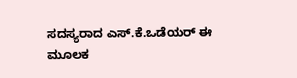ಸದಸ್ಯರಾದ ಎಸ್.ಕೆ.ಒಡೆಯರ್ ಈ ಮೂಲಕ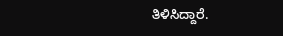ತಿಳಿಸಿದ್ದಾರೆ.